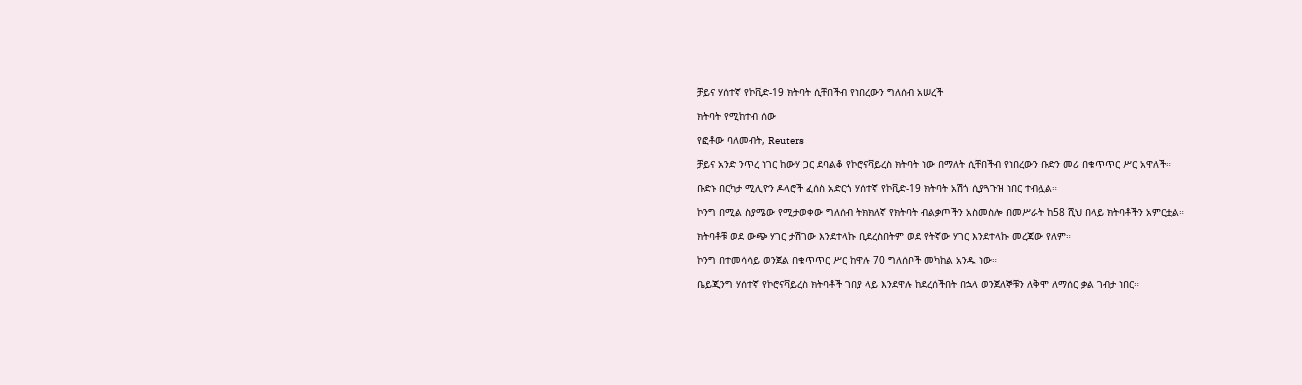ቻይና ሃሰተኛ የኮቪድ-19 ክትባት ሲቸበችብ የነበረውን ግለሰብ አሠረች

ክትባት የሚከተብ ሰው

የፎቶው ባለመብት, Reuters

ቻይና አንድ ንጥረ ነገር ከውሃ ጋር ደባልቆ የኮሮናቫይረስ ክትባት ነው በማለት ሲቸበችብ የነበረውን ቡድን መሪ በቁጥጥር ሥር አዋለች።

ቡድኑ በርካታ ሚሊዮን ዶላሮች ፈሰስ አድርጎ ሃሰተኛ የኮቪድ-19 ክትባት አሽጎ ሲያጓጉዝ ነበር ተብሏል።

ኮንግ በሚል ስያሜው የሚታወቀው ግለሰብ ትክክለኛ የክትባት ብልቃጦችን አስመስሎ በመሥራት ከ58 ሺህ በላይ ክትባቶችን አምርቷል።

ክትባቶቹ ወደ ውጭ ሃገር ታሽገው እንደተላኩ ቢደረስበትም ወደ የትኛው ሃገር እንደተላኩ መረጃው የለም።

ኮንግ በተመሳሳይ ወንጀል በቁጥጥር ሥር ከዋሉ 70 ግለሰቦች መካከል አንዱ ነው።

ቤይጂንግ ሃሰተኛ የኮሮናቫይረስ ክትባቶች ገበያ ላይ እንደዋሉ ከደረሰችበት በኋላ ወንጀለኞቹን ለቅሞ ለማሰር ቃል ገብታ ነበር።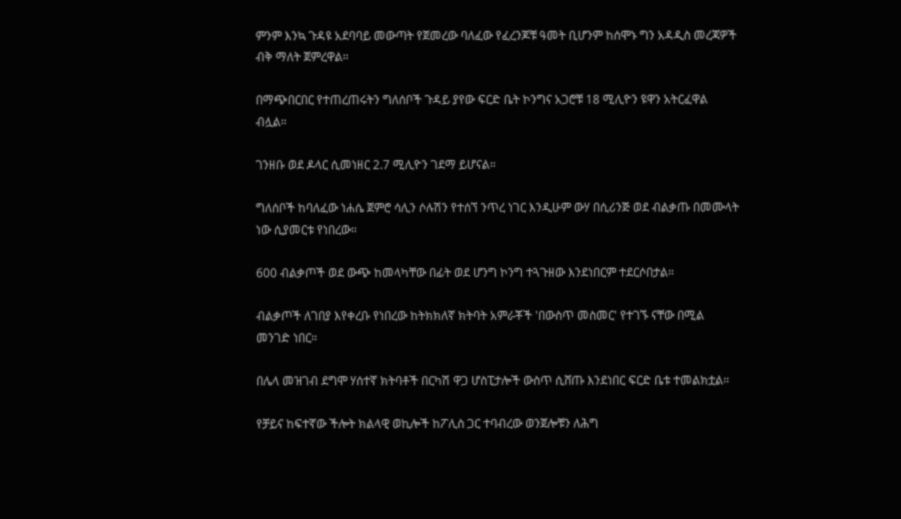ምንም እንኳ ጉዳዩ አደባባይ መውጣት የጀመረው ባለፈው የፈረንጆቹ ዓመት ቢሆንም ከሰሞኑ ግን አዳዲስ መረጃዎች ብቅ ማለት ጀምረዋል።

በማጭበርበር የተጠረጠሩትን ግለሰቦች ጉዳይ ያየው ፍርድ ቤት ኮንግና አጋሮቹ 18 ሚሊዮን ዩዋን አትርፈዋል ብሏል።

ገንዘቡ ወደ ዶላር ሲመነዘር 2.7 ሚሊዮን ገደማ ይሆናል።

ግለሰቦች ከባለፈው ነሐሴ ጀምሮ ሳሊን ሶሉሽን የተሰኘ ንጥረ ነገር እንዲሁም ውሃ በሲሪንጅ ወደ ብልቃጡ በመሙላት ነው ሲያመርቱ የነበረው።

600 ብልቃጦች ወደ ውጭ ከመላካቸው በፊት ወደ ሆንግ ኮንግ ተጓጉዘው እንደነበርም ተደርሶበታል።

ብልቃጦች ለገበያ እየቀረቡ የነበረው ከትክክለኛ ክትባት አምራቾች 'በውስጥ መስመር' የተገኙ ናቸው በሚል መንገድ ነበር።

በሌላ መዝገብ ደግሞ ሃሰተኛ ክትባቶች በርካሽ ዋጋ ሆስፒታሎች ውስጥ ሲሸጡ እንደነበር ፍርድ ቤቱ ተመልክቷል።

የቻይና ከፍተኛው ችሎት ክልላዊ ወኪሎች ከፖሊስ ጋር ተባብረው ወንጀሎቹን ለሕግ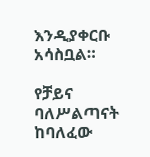እንዲያቀርቡ አሳስቧል።

የቻይና ባለሥልጣናት ከባለፈው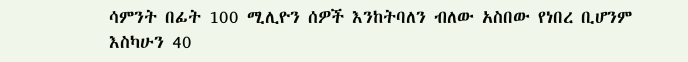ሳምንት በፊት 100 ሚሊዮን ሰዎች እንከትባለን ብለው አስበው የነበረ ቢሆንም እስካሁን 40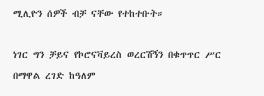ሚሊዮን ሰዎች ብቻ ናቸው የተከተቡት።

ነገር ግን ቻይና የኮሮናቫይረስ ወረርሽኝን በቁጥጥር ሥር በማዋል ረገድ ከዓለም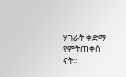ሃገራት ቀድማ የምትጠቀስ ናት።